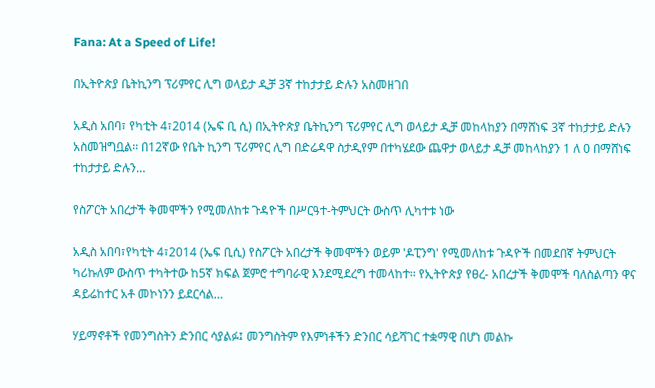Fana: At a Speed of Life!

በኢትዮጵያ ቤትኪንግ ፕሪምየር ሊግ ወላይታ ዲቻ 3ኛ ተከታታይ ድሉን አስመዘገበ

አዲስ አበባ፣ የካቲት 4፣2014 (ኤፍ ቢ ሲ) በኢትዮጵያ ቤትኪንግ ፕሪምየር ሊግ ወላይታ ዲቻ መከላከያን በማሸነፍ 3ኛ ተከታታይ ድሉን አስመዝግቧል፡፡ በ12ኛው የቤት ኪንግ ፕሪምየር ሊግ በድሬዳዋ ስታዲየም በተካሄደው ጨዋታ ወላይታ ዲቻ መከላከያን 1 ለ 0 በማሸነፍ ተከታታይ ድሉን…

የስፖርት አበረታች ቅመሞችን የሚመለከቱ ጉዳዮች በሥርዓተ-ትምህርት ውስጥ ሊካተቱ ነው

አዲስ አበባ፣የካቲት 4፣2014 (ኤፍ ቢሲ) የስፖርት አበረታች ቅመሞችን ወይም 'ዶፒንግ' የሚመለከቱ ጉዳዮች በመደበኛ ትምህርት ካሪኩለም ውስጥ ተካትተው ከ5ኛ ክፍል ጀምሮ ተግባራዊ እንደሚደረግ ተመላከተ፡፡ የኢትዮጵያ የፀረ- አበረታች ቅመሞች ባለስልጣን ዋና ዳይሬከተር አቶ መኮነንን ይደርሳል…

ሃይማኖቶች የመንግስትን ድንበር ሳያልፉ፤ መንግስትም የእምነቶችን ድንበር ሳይሻገር ተቋማዊ በሆነ መልኩ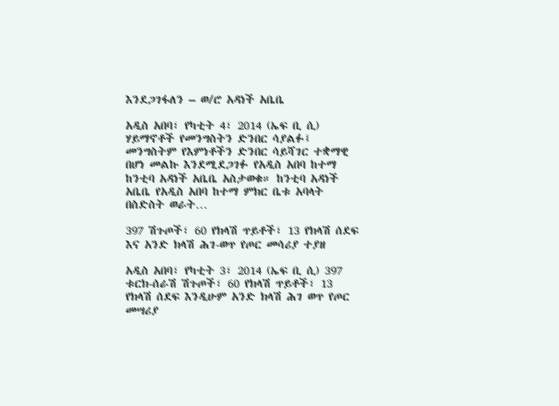እንደጋገፋለን – ወ/ሮ አዳነች አቤቤ

አዲስ አበባ፣ የካቲት 4፣ 2014 (ኤፍ ቢ ሲ) ሃይማኖቶች የመንግስትን ድንበር ሳያልፉ፤ መንግስትም የእምነቶችን ድንበር ሳይሻገር ተቋማዊ በሆነ መልኩ እንደሚደጋገፉ የአዲስ አበባ ከተማ ከንቲባ አዳነች አቤቤ አስታወቁ። ከንቲባ አዳነች አቤቤ የአዲስ አበባ ከተማ ምክር ቤቱ አባላት በስድስት ወራት…

397 ሽጉጦች፣ 60 የክላሽ ጥይቶች፣ 13 የክላሽ ሰደፍ እና አንድ ክላሽ ሕገ-ወጥ የጦር መሳሪያ ተያዘ

አዲስ አበባ፣ የካቲት 3፣ 2014 (ኤፍ ቢ ሲ) 397 ቱርክ-ሰራሽ ሽጉጦች፣ 60 የክላሽ ጥይቶች፣ 13 የክላሽ ሰደፍ እንዲሁም አንድ ክላሽ ሕገ ወጥ የጦር መሣሪያ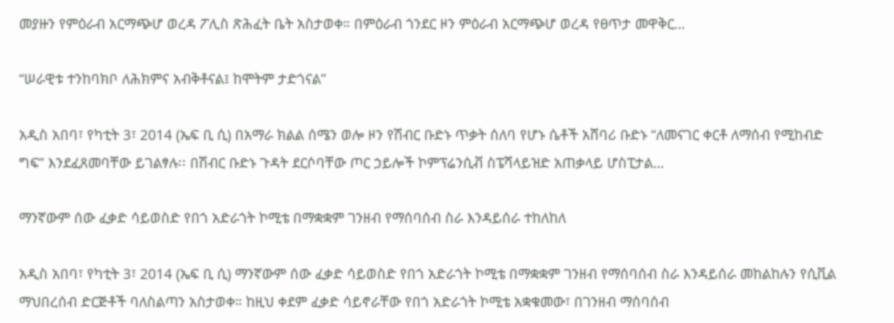መያዙን የምዕራብ አርማጭሆ ወረዳ ፖሊስ ጽሕፈት ቤት አስታወቀ። በምዕራብ ጎንደር ዞን ምዕራብ አርማጭሆ ወረዳ የፀጥታ መዋቅር…

“ሠራዊቱ ተንከባክቦ ለሕክምና አብቅቶናል፤ ከሞትም ታድጎናል”

አዲስ አበባ፣ የካቲት 3፣ 2014 (ኤፍ ቢ ሲ) በአማራ ክልል ሰሜን ወሎ ዞን የሽብር ቡድኑ ጥቃት ሰለባ የሆኑ ሴቶች አሸባሪ ቡድኑ “ለመናገር ቀርቶ ለማሰብ የሚከብድ ግፍ” እንደፈጸመባቸው ይገልፃሉ፡፡ በሽብር ቡድኑ ጉዳት ደርሶባቸው ጦር ኃይሎች ኮምፕሬንሲቭ ስፔሻላይዝድ አጠቃላይ ሆስፒታል…

ማንኛውም ሰው ፈቃድ ሳይወስድ የበጎ አድራጎት ኮሚቴ በማቋቋም ገንዘብ የማሰባሰብ ስራ እንዳይሰራ ተከለከለ

አዲስ አበባ፣ የካቲት 3፣ 2014 (ኤፍ ቢ ሲ) ማንኛውም ሰው ፈቃድ ሳይወስድ የበጎ አድራጎት ኮሚቴ በማቋቋም ገንዘብ የማሰባሰብ ስራ እንዳይሰራ መከልከሉን የሲቪል ማህበረሰብ ድርጅቶች ባለስልጣን አስታወቀ። ከዚህ ቀደም ፈቃድ ሳይኖራቸው የበጎ አድራጎት ኮሚቴ አቋቁመው፣ በገንዘብ ማሰባሰብ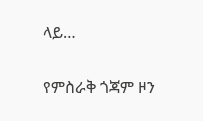ላይ…

የምስራቅ ጎጃም ዞን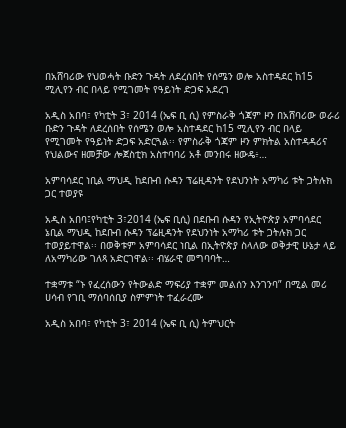በአሸባሪው የህወሓት ቡድን ጉዳት ለደረሰበት የሰሜን ወሎ አስተዳደር ከ15 ሚሊየን ብር በላይ የሚገመት የዓይነት ድጋፍ አደረገ

አዲስ አበባ፣ የካቲት 3፣ 2014 (ኤፍ ቢ ሲ) የምስራቅ ጎጃም ዞን በአሸባሪው ወራሪ ቡድን ጉዳት ለደረሰበት የሰሜን ወሎ አስተዳደር ከ15 ሚሊየን ብር በላይ የሚገመት የዓይነት ድጋፍ አድርጓል፡፡ የምስራቅ ጎጃም ዞን ምክትል አስተዳዳሪና የህልውና ዘመቻው ሎጀስቲክ አስተባባሪ አቶ መንበሩ ዘውዴ፥…

አምባሳደር ነቢል ማህዲ ከደቡብ ሱዳን ፕሬዚዳንት የደህንነት አማካሪ ቱት ጋትሉክ ጋር ተወያዩ

አዲስ አበባ፤የካቲት 3፣2014 (ኤፍ ቢሲ) በደቡብ ሱዳን የኢትዮጵያ አምባሳደር ኔቢል ማህዲ ከደቡብ ሱዳን ፕሬዚዳንት የደህንነት አማካሪ ቱት ጋትሉክ ጋር ተወያይተዋል፡፡ በወቅቱም አምባሳደር ነቢል በኢትዮጵያ ስላለው ወቅታዊ ሁኔታ ላይ ለአማካሪው ገለጻ አድርገዋል፡፡ ብሄራዊ መግባባት…

ተቋማቱ “ኑ የፈረሰውን የትውልድ ማፍሪያ ተቋም መልሰን እንገንባ” በሚል መሪ ሀሳብ የገቢ ማሰባሰቢያ ስምምነት ተፈራረሙ

አዲስ አበባ፣ የካቲት 3፣ 2014 (ኤፍ ቢ ሲ) ትምህርት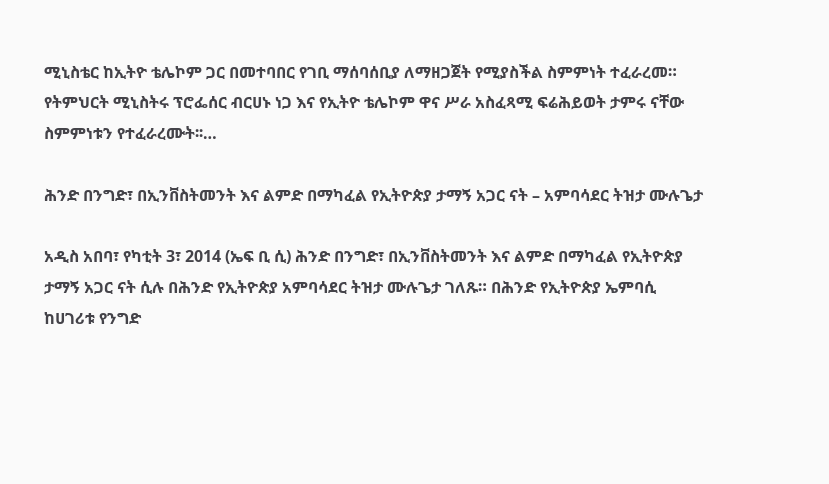ሚኒስቴር ከኢትዮ ቴሌኮም ጋር በመተባበር የገቢ ማሰባሰቢያ ለማዘጋጀት የሚያስችል ስምምነት ተፈራረመ። የትምህርት ሚኒስትሩ ፕሮፌሰር ብርሀኑ ነጋ እና የኢትዮ ቴሌኮም ዋና ሥራ አስፈጻሚ ፍሬሕይወት ታምሩ ናቸው ስምምነቱን የተፈራረሙት፡፡…

ሕንድ በንግድ፣ በኢንቨስትመንት እና ልምድ በማካፈል የኢትዮጵያ ታማኝ አጋር ናት – አምባሳደር ትዝታ ሙሉጌታ

አዲስ አበባ፣ የካቲት 3፣ 2014 (ኤፍ ቢ ሲ) ሕንድ በንግድ፣ በኢንቨስትመንት እና ልምድ በማካፈል የኢትዮጵያ ታማኝ አጋር ናት ሲሉ በሕንድ የኢትዮጵያ አምባሳደር ትዝታ ሙሉጌታ ገለጹ። በሕንድ የኢትዮጵያ ኤምባሲ ከሀገሪቱ የንግድ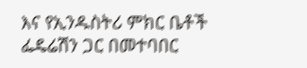እና የኢንዱስትሪ ምክር ቤቶች ፌዴሬሽን ጋር በመተባበር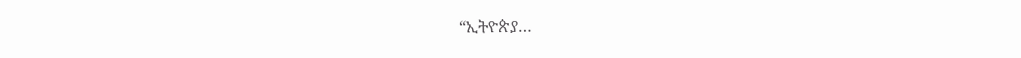“ኢትዮጵያ…